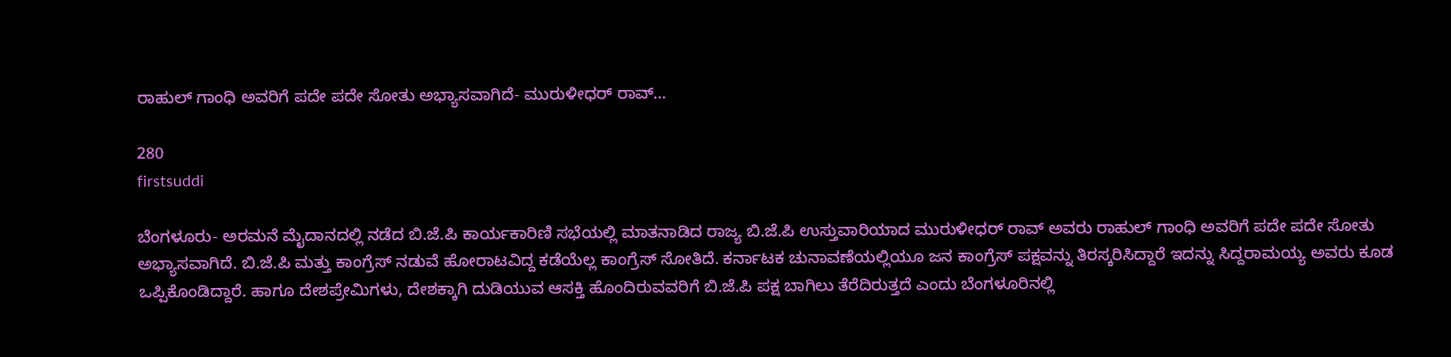ರಾಹುಲ್ ಗಾಂಧಿ ಅವರಿಗೆ ಪದೇ ಪದೇ ಸೋತು ಅಭ್ಯಾಸವಾಗಿದೆ- ಮುರುಳೀಧರ್ ರಾವ್…

280
firstsuddi

ಬೆಂಗಳೂರು- ಅರಮನೆ ಮೈದಾನದಲ್ಲಿ ನಡೆದ ಬಿ.ಜೆ.ಪಿ ಕಾರ್ಯಕಾರಿಣಿ ಸಭೆಯಲ್ಲಿ ಮಾತನಾಡಿದ ರಾಜ್ಯ ಬಿ.ಜೆ.ಪಿ ಉಸ್ತುವಾರಿಯಾದ ಮುರುಳೀಧರ್ ರಾವ್ ಅವರು ರಾಹುಲ್ ಗಾಂಧಿ ಅವರಿಗೆ ಪದೇ ಪದೇ ಸೋತು ಅಭ್ಯಾಸವಾಗಿದೆ. ಬಿ.ಜೆ.ಪಿ ಮತ್ತು ಕಾಂಗ್ರೆಸ್ ನಡುವೆ ಹೋರಾಟವಿದ್ದ ಕಡೆಯೆಲ್ಲ ಕಾಂಗ್ರೆಸ್ ಸೋತಿದೆ. ಕರ್ನಾಟಕ ಚುನಾವಣೆಯಲ್ಲಿಯೂ ಜನ ಕಾಂಗ್ರೆಸ್ ಪಕ್ಷವನ್ನು ತಿರಸ್ಕರಿಸಿದ್ದಾರೆ ಇದನ್ನು ಸಿದ್ದರಾಮಯ್ಯ ಅವರು ಕೂಡ ಒಪ್ಪಿಕೊಂಡಿದ್ದಾರೆ. ಹಾಗೂ ದೇಶಪ್ರೇಮಿಗಳು, ದೇಶಕ್ಕಾಗಿ ದುಡಿಯುವ ಆಸಕ್ತಿ ಹೊಂದಿರುವವರಿಗೆ ಬಿ.ಜೆ.ಪಿ ಪಕ್ಷ ಬಾಗಿಲು ತೆರೆದಿರುತ್ತದೆ ಎಂದು ಬೆಂಗಳೂರಿನಲ್ಲಿ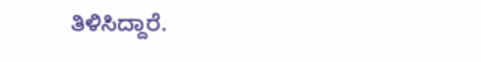ತಿಳಿಸಿದ್ದಾರೆ.